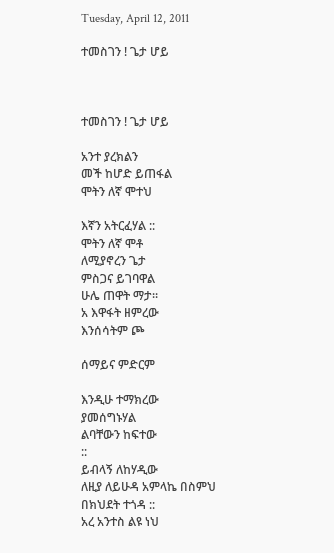Tuesday, April 12, 2011

ተመስገን ! ጌታ ሆይ



ተመስገን ! ጌታ ሆይ

አንተ ያረክልን
መች ከሆድ ይጠፋል
ሞትን ለኛ ሞተህ

እኛን አትርፈሃል ::
ሞትን ለኛ ሞቶ
ለሚያኖረን ጌታ
ምስጋና ይገባዋል
ሁሌ ጠዋት ማታ።
አ እዋፋት ዘምረው
እንሰሳትም ጮ

ሰማይና ምድርም

እንዲሁ ተማክረው
ያመሰግኑሃል
ልባቸውን ከፍተው
::
ይብላኝ ለከሃዲው
ለዚያ ለይሁዳ አምላኬ በስምህ
በክህደት ተጎዳ ::
አረ አንተስ ልዩ ነህ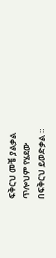ፍቅርህ መቼ ያልቃል
ጥሎህም የሄደው
በፍቅርህ ይወድቃል ።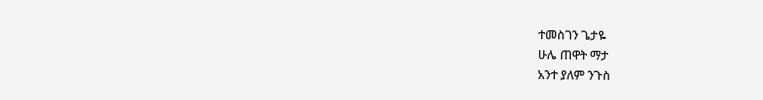ተመስገን ጌታዬ
ሁሌ ጠዋት ማታ
አንተ ያለም ንጉስ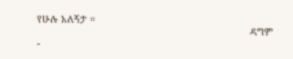የሁሉ አለኝታ ።
                                                                       ዳግም
-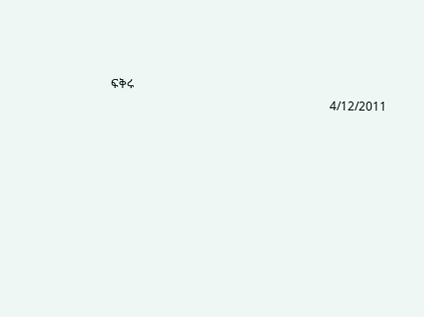ፍቅሩ
                                                                         4/12/2011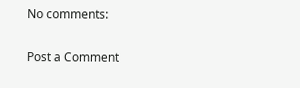No comments:

Post a Comment